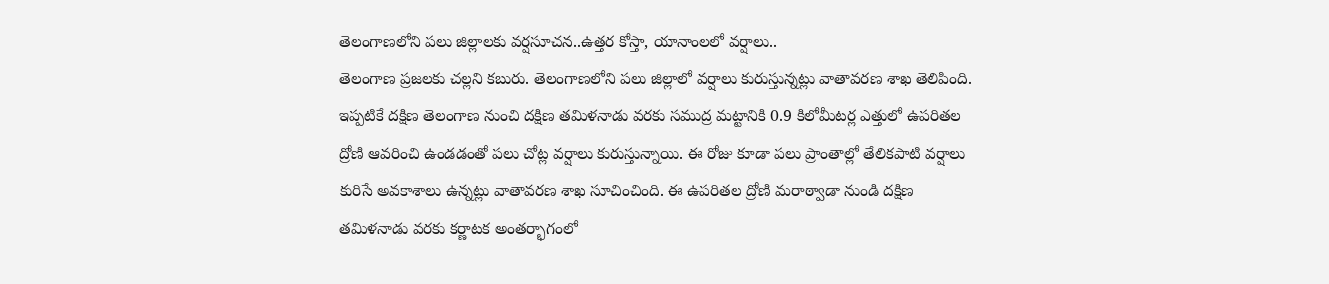తెలంగాణలోని పలు జిల్లాలకు వర్షసూచన..ఉత్తర కోస్తా, యానాంలలో వర్షాలు..
తెలంగాణ ప్రజలకు చల్లని కబురు. తెలంగాణలోని పలు జిల్లాలో వర్షాలు కురుస్తున్నట్లు వాతావరణ శాఖ తెలిపింది. ఇప్పటికే దక్షిణ తెలంగాణ నుంచి దక్షిణ తమిళనాడు వరకు సముద్ర మట్టానికి 0.9 కిలోమీటర్ల ఎత్తులో ఉపరితల ద్రోణి ఆవరించి ఉండడంతో పలు చోట్ల వర్షాలు కురుస్తున్నాయి. ఈ రోజు కూడా పలు ప్రాంతాల్లో తేలికపాటి వర్షాలు కురిసే అవకాశాలు ఉన్నట్లు వాతావరణ శాఖ సూచించింది. ఈ ఉపరితల ద్రోణి మరాఠ్వాడా నుండి దక్షిణ తమిళనాడు వరకు కర్ణాటక అంతర్భాగంలో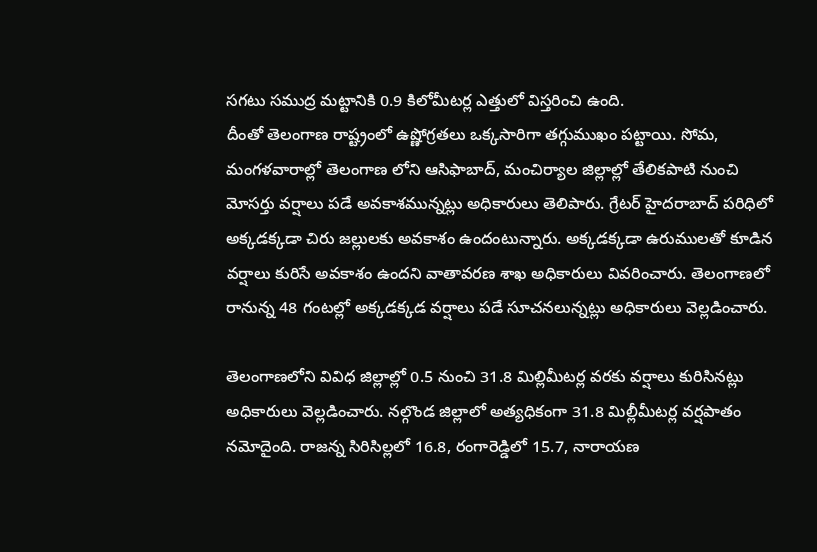సగటు సముద్ర మట్టానికి 0.9 కిలోమీటర్ల ఎత్తులో విస్తరించి ఉంది.
దీంతో తెలంగాణ రాష్ట్రంలో ఉష్ణోగ్రతలు ఒక్కసారిగా తగ్గుముఖం పట్టాయి. సోమ, మంగళవారాల్లో తెలంగాణ లోని ఆసిఫాబాద్, మంచిర్యాల జిల్లాల్లో తేలికపాటి నుంచి మోసర్తు వర్షాలు పడే అవకాశమున్నట్లు అధికారులు తెలిపారు. గ్రేటర్ హైదరాబాద్ పరిధిలో అక్కడక్కడా చిరు జల్లులకు అవకాశం ఉందంటున్నారు. అక్కడక్కడా ఉరుములతో కూడిన వర్షాలు కురిసే అవకాశం ఉందని వాతావరణ శాఖ అధికారులు వివరించారు. తెలంగాణలో రానున్న 48 గంటల్లో అక్కడక్కడ వర్షాలు పడే సూచనలున్నట్లు అధికారులు వెల్లడించారు.

తెలంగాణలోని వివిధ జిల్లాల్లో 0.5 నుంచి 31.8 మిల్లిమీటర్ల వరకు వర్షాలు కురిసినట్లు అధికారులు వెల్లడించారు. నల్గొండ జిల్లాలో అత్యధికంగా 31.8 మిల్లీమీటర్ల వర్షపాతం నమోదైంది. రాజన్న సిరిసిల్లలో 16.8, రంగారెడ్డిలో 15.7, నారాయణ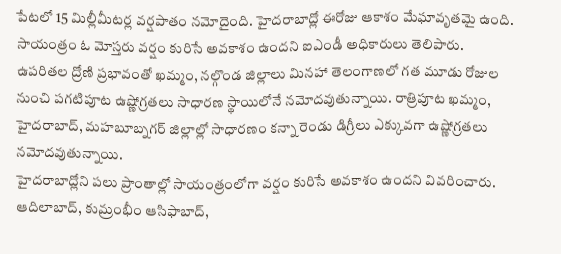పేటలో 15 మిల్లీమీటర్ల వర్షపాతం నమోదైంది. హైదరాబాద్లో ఈరోజు ఆకాశం మేఘావృతమై ఉంది. సాయంత్రం ఓ మోస్తరు వర్షం కురిసే అవకాశం ఉందని ఐఎండీ అధికారులు తెలిపారు.
ఉపరితల ద్రోణి ప్రభావంతో ఖమ్మం, నల్గొండ జిల్లాలు మినహా తెలంగాణలో గత మూడు రోజుల నుంచి పగటిపూట ఉష్ణోగ్రతలు సాధారణ స్థాయిలోనే నమోదవుతున్నాయి. రాత్రిపూట ఖమ్మం, హైదరాబాద్, మహబూబ్నగర్ జిల్లాల్లో సాధారణం కన్నా రెండు డిగ్రీలు ఎక్కువగా ఉష్ణోగ్రతలు నమోదవుతున్నాయి.
హైదరాబాద్లోని పలు ప్రాంతాల్లో సాయంత్రంలోగా వర్షం కురిసే అవకాశం ఉందని వివరించారు. ఆదిలాబాద్, కుమ్రంభీం ఆసిఫాబాద్,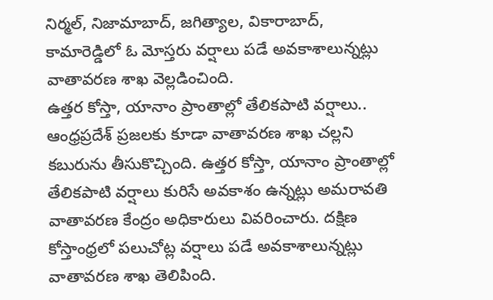నిర్మల్, నిజామాబాద్, జగిత్యాల, వికారాబాద్, కామారెడ్డిలో ఓ మోస్తరు వర్షాలు పడే అవకాశాలున్నట్లు వాతావరణ శాఖ వెల్లడించింది.
ఉత్తర కోస్తా, యానాం ప్రాంతాల్లో తేలికపాటి వర్షాలు..
ఆంధ్రప్రదేశ్ ప్రజలకు కూడా వాతావరణ శాఖ చల్లని కబురును తీసుకొచ్చింది. ఉత్తర కోస్తా, యానాం ప్రాంతాల్లో తేలికపాటి వర్షాలు కురిసే అవకాశం ఉన్నట్లు అమరావతి వాతావరణ కేంద్రం అధికారులు వివరించారు. దక్షిణ కోస్తాంధ్రలో పలుచోట్ల వర్షాలు పడే అవకాశాలున్నట్లు వాతావరణ శాఖ తెలిపింది.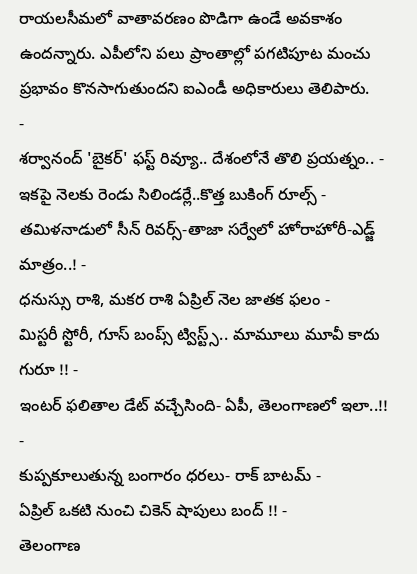రాయలసీమలో వాతావరణం పొడిగా ఉండే అవకాశం ఉందన్నారు. ఎపీలోని పలు ప్రాంతాల్లో పగటిపూట మంచు ప్రభావం కొనసాగుతుందని ఐఎండీ అధికారులు తెలిపారు.
-
శర్వానంద్ 'బైకర్' ఫస్ట్ రివ్యూ.. దేశంలోనే తొలి ప్రయత్నం.. -
ఇకపై నెలకు రెండు సిలిండర్లే..కొత్త బుకింగ్ రూల్స్ -
తమిళనాడులో సీన్ రివర్స్-తాజా సర్వేలో హోరాహోరీ-ఎడ్జ్ మాత్రం..! -
ధనుస్సు రాశి, మకర రాశి ఏప్రిల్ నెల జాతక ఫలం -
మిస్టరీ స్టోరీ, గూస్ బంప్స్ ట్విస్ట్స్.. మామూలు మూవీ కాదు గురూ !! -
ఇంటర్ ఫలితాల డేట్ వచ్చేసింది- ఏపీ, తెలంగాణలో ఇలా..!! -
కుప్పకూలుతున్న బంగారం ధరలు- రాక్ బాటమ్ -
ఏప్రిల్ ఒకటి నుంచి చికెన్ షాపులు బంద్ !! -
తెలంగాణ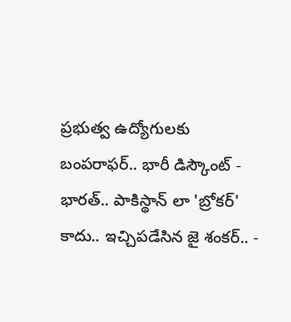ప్రభుత్వ ఉద్యోగులకు బంపరాఫర్.. భారీ డిస్కౌంట్ -
భారత్.. పాకిస్థాన్ లా 'బ్రోకర్' కాదు.. ఇచ్చిపడేసిన జై శంకర్.. -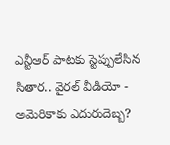ఎన్టీఆర్ పాటకు స్టెప్పులేసిన సితార.. వైరల్ వీడియో -
అమెరికాకు ఎదురుదెబ్బ?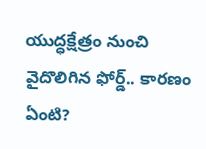యుద్ధక్షేత్రం నుంచి వైదొలిగిన ఫోర్డ్.. కారణం ఏంటి?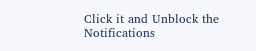Click it and Unblock the Notifications